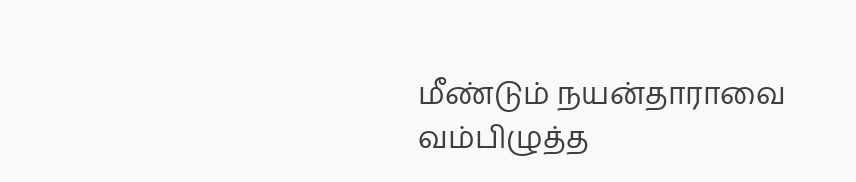மீண்டும் நயன்தாராவை வம்பிழுத்த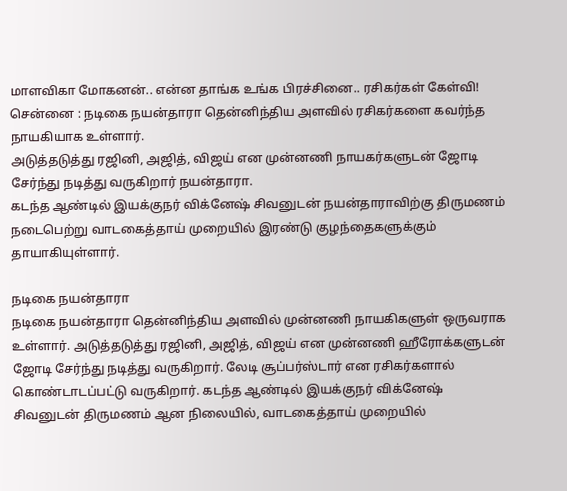மாளவிகா மோகனன்.. என்ன தாங்க உங்க பிரச்சினை.. ரசிகர்கள் கேள்வி!
சென்னை : நடிகை நயன்தாரா தென்னிந்திய அளவில் ரசிகர்களை கவர்ந்த நாயகியாக உள்ளார்.
அடுத்தடுத்து ரஜினி, அஜித், விஜய் என முன்னணி நாயகர்களுடன் ஜோடி சேர்ந்து நடித்து வருகிறார் நயன்தாரா.
கடந்த ஆண்டில் இயக்குநர் விக்னேஷ் சிவனுடன் நயன்தாராவிற்கு திருமணம் நடைபெற்று வாடகைத்தாய் முறையில் இரண்டு குழந்தைகளுக்கும் தாயாகியுள்ளார்.

நடிகை நயன்தாரா
நடிகை நயன்தாரா தென்னிந்திய அளவில் முன்னணி நாயகிகளுள் ஒருவராக உள்ளார். அடுத்தடுத்து ரஜினி, அஜித், விஜய் என முன்னணி ஹீரோக்களுடன் ஜோடி சேர்ந்து நடித்து வருகிறார். லேடி சூப்பர்ஸ்டார் என ரசிகர்களால் கொண்டாடப்பட்டு வருகிறார். கடந்த ஆண்டில் இயக்குநர் விக்னேஷ் சிவனுடன் திருமணம் ஆன நிலையில், வாடகைத்தாய் முறையில்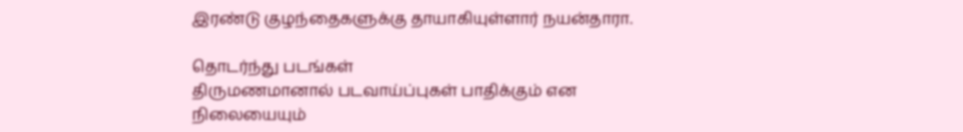இரண்டு குழந்தைகளுக்கு தாயாகியுள்ளார் நயன்தாரா.

தொடர்ந்து படங்கள்
திருமணமானால் படவாய்ப்புகள் பாதிக்கும் என நிலையையும்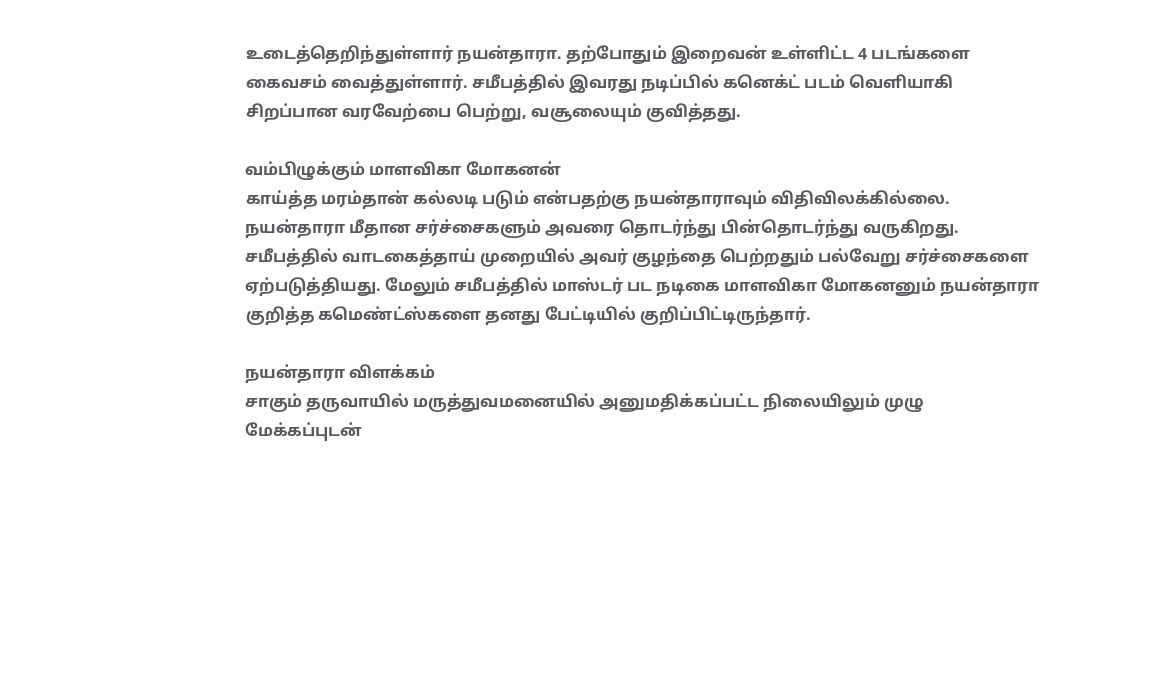உடைத்தெறிந்துள்ளார் நயன்தாரா. தற்போதும் இறைவன் உள்ளிட்ட 4 படங்களை கைவசம் வைத்துள்ளார். சமீபத்தில் இவரது நடிப்பில் கனெக்ட் படம் வெளியாகி சிறப்பான வரவேற்பை பெற்று, வசூலையும் குவித்தது.

வம்பிழுக்கும் மாளவிகா மோகனன்
காய்த்த மரம்தான் கல்லடி படும் என்பதற்கு நயன்தாராவும் விதிவிலக்கில்லை. நயன்தாரா மீதான சர்ச்சைகளும் அவரை தொடர்ந்து பின்தொடர்ந்து வருகிறது. சமீபத்தில் வாடகைத்தாய் முறையில் அவர் குழந்தை பெற்றதும் பல்வேறு சர்ச்சைகளை ஏற்படுத்தியது. மேலும் சமீபத்தில் மாஸ்டர் பட நடிகை மாளவிகா மோகனனும் நயன்தாரா குறித்த கமெண்ட்ஸ்களை தனது பேட்டியில் குறிப்பிட்டிருந்தார்.

நயன்தாரா விளக்கம்
சாகும் தருவாயில் மருத்துவமனையில் அனுமதிக்கப்பட்ட நிலையிலும் முழு மேக்கப்புடன்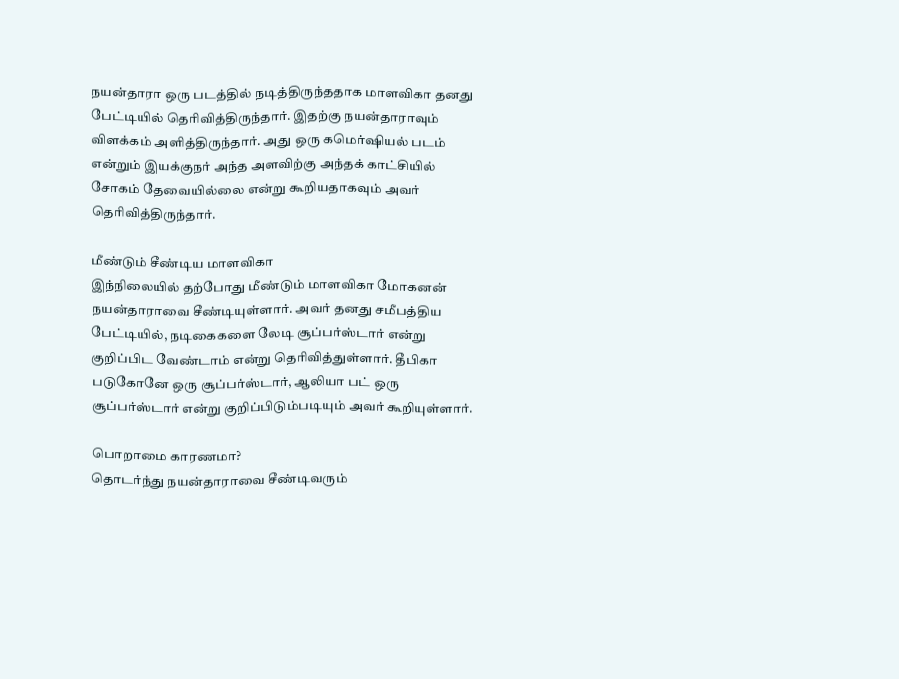நயன்தாரா ஒரு படத்தில் நடித்திருந்ததாக மாளவிகா தனது பேட்டியில் தெரிவித்திருந்தார். இதற்கு நயன்தாராவும் விளக்கம் அளித்திருந்தார். அது ஒரு கமெர்ஷியல் படம் என்றும் இயக்குநர் அந்த அளவிற்கு அந்தக் காட்சியில் சோகம் தேவையில்லை என்று கூறியதாகவும் அவர் தெரிவித்திருந்தார்.

மீண்டும் சீண்டிய மாளவிகா
இந்நிலையில் தற்போது மீண்டும் மாளவிகா மோகனன் நயன்தாராவை சீண்டியுள்ளார். அவர் தனது சமீபத்திய பேட்டியில், நடிகைகளை லேடி சூப்பர்ஸ்டார் என்று குறிப்பிட வேண்டாம் என்று தெரிவித்துள்ளார். தீபிகா படுகோனே ஒரு சூப்பர்ஸ்டார், ஆலியா பட் ஒரு சூப்பர்ஸ்டார் என்று குறிப்பிடும்படியும் அவர் கூறியுள்ளார்.

பொறாமை காரணமா?
தொடர்ந்து நயன்தாராவை சீண்டிவரும்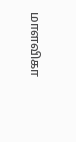மாளவிகா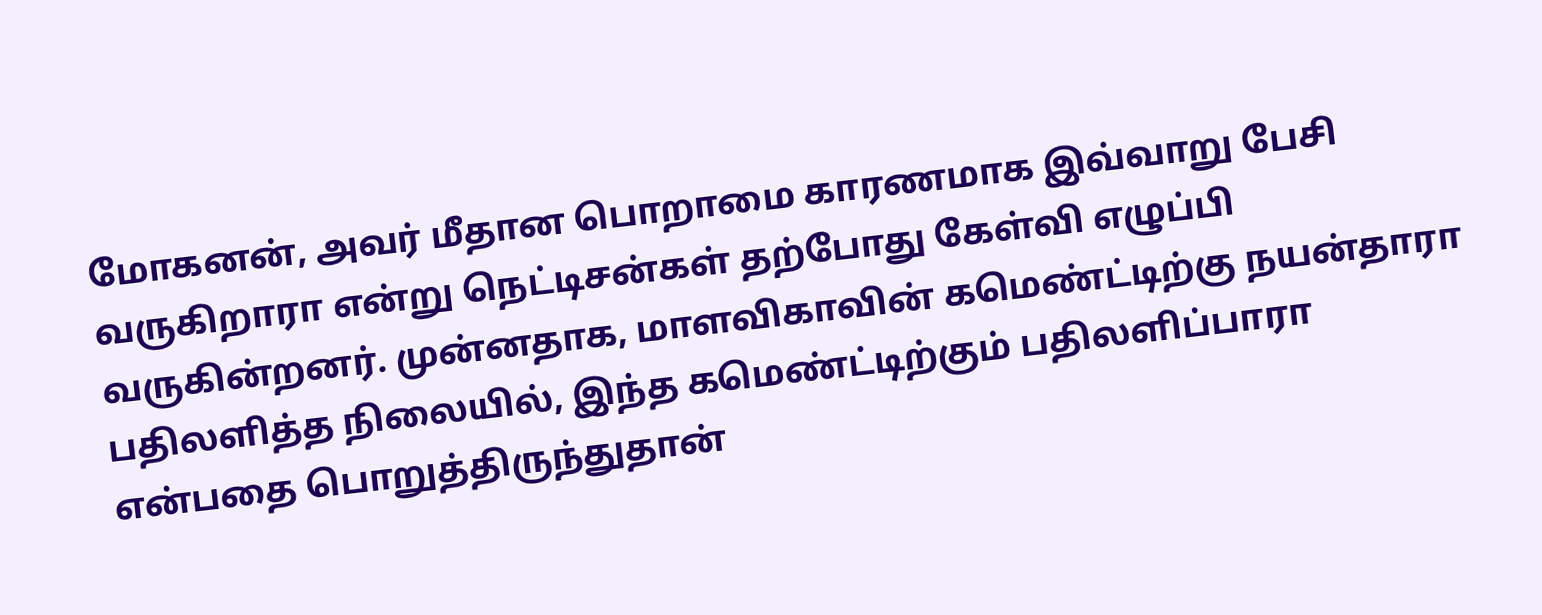மோகனன், அவர் மீதான பொறாமை காரணமாக இவ்வாறு பேசி வருகிறாரா என்று நெட்டிசன்கள் தற்போது கேள்வி எழுப்பி வருகின்றனர். முன்னதாக, மாளவிகாவின் கமெண்ட்டிற்கு நயன்தாரா பதிலளித்த நிலையில், இந்த கமெண்ட்டிற்கும் பதிலளிப்பாரா என்பதை பொறுத்திருந்துதான்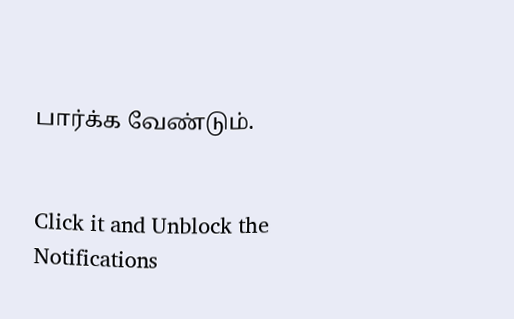பார்க்க வேண்டும்.


Click it and Unblock the Notifications